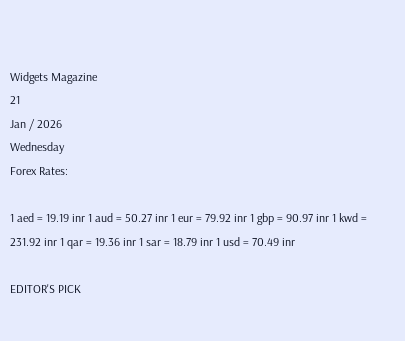Widgets Magazine
21
Jan / 2026
Wednesday
Forex Rates:

1 aed = 19.19 inr 1 aud = 50.27 inr 1 eur = 79.92 inr 1 gbp = 90.97 inr 1 kwd = 231.92 inr 1 qar = 19.36 inr 1 sar = 18.79 inr 1 usd = 70.49 inr

EDITOR'S PICK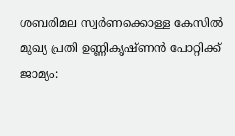ശബരിമല സ്വർണക്കൊള്ള കേസിൽ മുഖ്യ പ്രതി ഉണ്ണികൃഷ്ണൻ പോറ്റിക്ക് ജാമ്യം: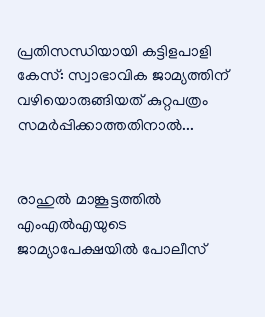പ്രതിസന്ധിയായി കട്ടിളപാളി കേസ്: സ്വാഭാവിക ജാമ്യത്തിന് വഴിയൊരുങ്ങിയത് കുറ്റപത്രം സമർപ്പിക്കാത്തതിനാൽ...


രാഹുല്‍ മാങ്കൂട്ടത്തില്‍ എംഎല്‍എയുടെ ജാമ്യാപേക്ഷയിൽ പോലീസ്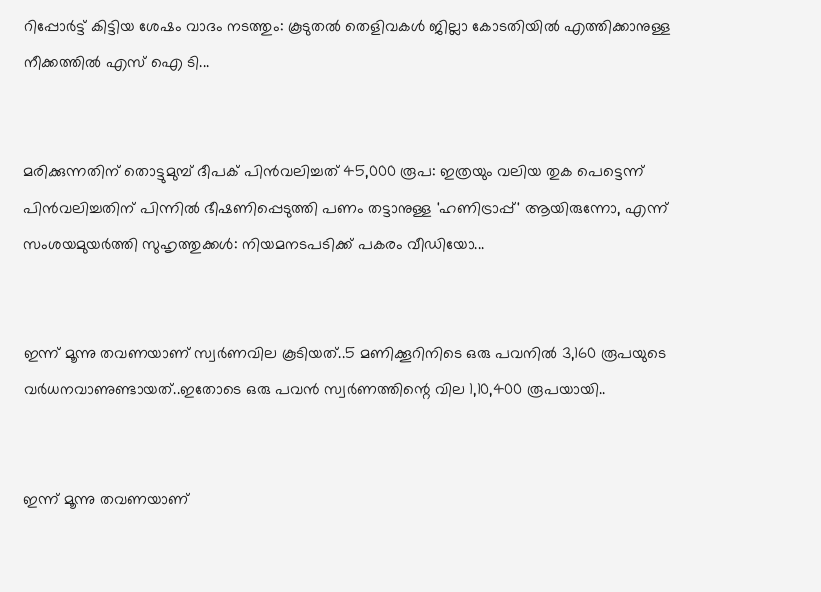റിപ്പോർട്ട് കിട്ടിയ ശേഷം വാദം നടത്തും: കൂടുതൽ തെളിവകൾ ജില്ലാ കോടതിയിൽ എത്തിക്കാനുള്ള നീക്കത്തിൽ എസ് ഐ ടി...


മരിക്കുന്നതിന് തൊട്ടുമുമ്പ് ദീപക് പിൻവലിച്ചത് 45,000 രൂപ: ഇത്രയും വലിയ തുക പെട്ടെന്ന് പിൻവലിച്ചതിന് പിന്നിൽ ഭീഷണിപ്പെടുത്തി പണം തട്ടാനുള്ള 'ഹണിട്രാപ്പ്' ആയിരുന്നോ, എന്ന് സംശയമുയർത്തി സുഹൃത്തുക്കൾ: നിയമനടപടിക്ക് പകരം വീഡിയോ...


ഇന്ന് മൂന്നു തവണയാണ് സ്വർണവില കൂടിയത്..5 മണിക്കൂറിനിടെ ഒരു പവനിൽ 3,160 രൂപയുടെ വർധനവാണുണ്ടായത്..ഇതോടെ ഒരു പവൻ സ്വർണത്തിന്റെ വില 1,10,400 രൂപയായി..


ഇന്ന് മൂന്നു തവണയാണ്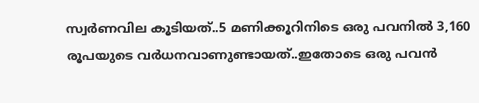സ്വർണവില കൂടിയത്..5 മണിക്കൂറിനിടെ ഒരു പവനിൽ 3,160 രൂപയുടെ വർധനവാണുണ്ടായത്..ഇതോടെ ഒരു പവൻ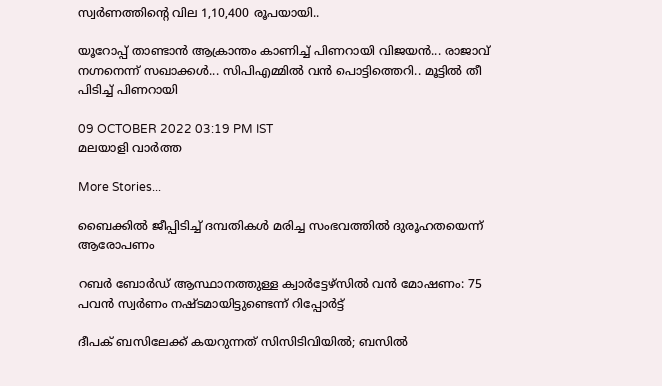സ്വർണത്തിന്റെ വില 1,10,400 രൂപയായി..

യൂറോപ്പ് താണ്ടാൻ ആക്രാന്തം കാണിച്ച് പിണറായി വിജയൻ... രാജാവ് നഗ്നനെന്ന് സഖാക്കൾ... സിപിഎമ്മിൽ വൻ പൊട്ടിത്തെറി.. മൂട്ടിൽ തീ പിടിച്ച് പിണറായി

09 OCTOBER 2022 03:19 PM IST
മലയാളി വാര്‍ത്ത

More Stories...

ബൈക്കില്‍ ജീപ്പിടിച്ച് ദമ്പതികള്‍ മരിച്ച സംഭവത്തില്‍ ദുരൂഹതയെന്ന് ആരോപണം

റബര്‍ ബോര്‍ഡ് ആസ്ഥാനത്തുള്ള ക്വാര്‍ട്ടേഴ്‌സില്‍ വന്‍ മോഷണം: 75 പവന്‍ സ്വര്‍ണം നഷ്ടമായിട്ടുണ്ടെന്ന് റിപ്പോര്‍ട്ട്

ദീപക് ബസിലേക്ക് കയറുന്നത് സിസിടിവിയില്‍; ബസില്‍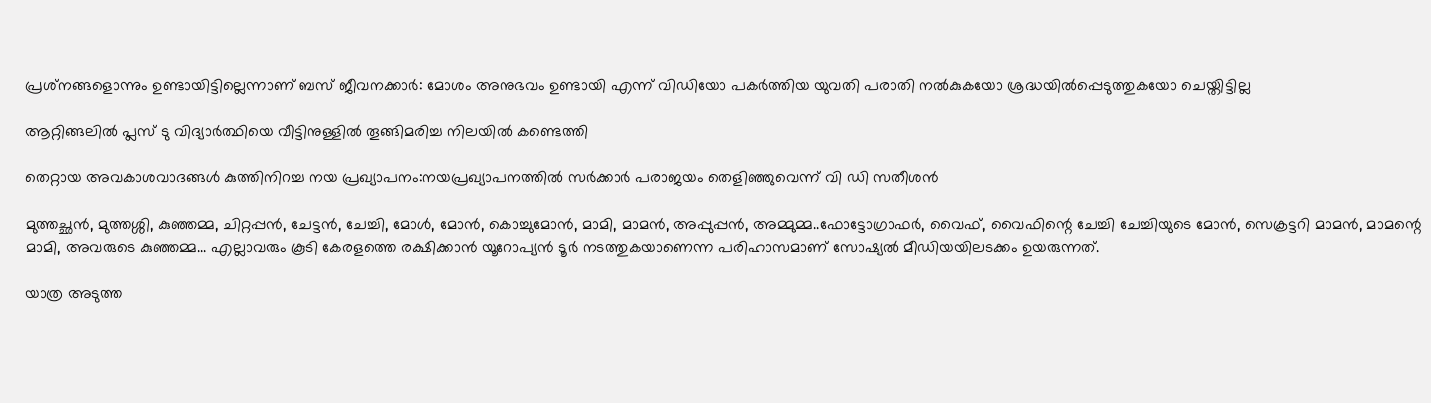പ്രശ്‌നങ്ങളൊന്നും ഉണ്ടായിട്ടില്ലെന്നാണ് ബസ് ജീവനക്കാര്‍: മോശം അനുഭവം ഉണ്ടായി എന്ന് വിഡിയോ പകര്‍ത്തിയ യുവതി പരാതി നല്‍കുകയോ ശ്രദ്ധയില്‍പ്പെടുത്തുകയോ ചെയ്തിട്ടില്ല

ആറ്റിങ്ങലില്‍ പ്ലസ് ടു വിദ്യാര്‍ത്ഥിയെ വീട്ടിനുള്ളില്‍ തൂങ്ങിമരിച്ച നിലയില്‍ കണ്ടെത്തി

തെറ്റായ അവകാശവാദങ്ങള്‍ കുത്തിനിറച്ച നയ പ്രഖ്യാപനം:നയപ്രഖ്യാപനത്തില്‍ സര്‍ക്കാര്‍ പരാജയം തെളിഞ്ഞുവെന്ന് വി ഡി സതീശന്‍

മുത്തച്ഛൻ, മുത്തശ്ശി, കുഞ്ഞമ്മ, ചിറ്റപ്പൻ, ചേട്ടൻ, ചേച്ചി, മോൾ, മോൻ, കൊച്ചുമോൻ, മാമി, മാമൻ, അപ്പുപ്പൻ, അമ്മുമ്മ..ഫോട്ടോഗ്രാഫർ, വൈഫ്, വൈഫിന്റെ ചേച്ചി ചേച്ചിയുടെ മോൻ, സെക്രട്ടറി മാമൻ, മാമന്റെ മാമി, അവരുടെ കുഞ്ഞമ്മ... എല്ലാവരും കൂടി കേരളത്തെ രക്ഷിക്കാൻ യൂറോപ്യൻ ടൂർ നടത്തുകയാണെന്ന പരിഹാസമാണ് സോഷ്യൽ മീഡിയയിലടക്കം ഉയരുന്നത്.

യാത്ര അടുത്ത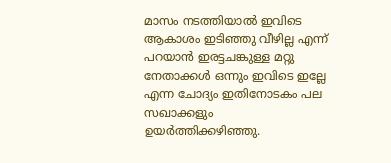മാസം നടത്തിയാൽ ഇവിടെ ആകാശം ഇടിഞ്ഞു വീഴില്ല എന്ന് പറയാൻ ഇരട്ടചങ്കുള്ള മറ്റു നേതാക്കൾ ഒന്നും ഇവിടെ ഇല്ലേ എന്ന ചോദ്യം ഇതിനോടകം പല സഖാക്കളും ഉയർത്തിക്കഴിഞ്ഞു.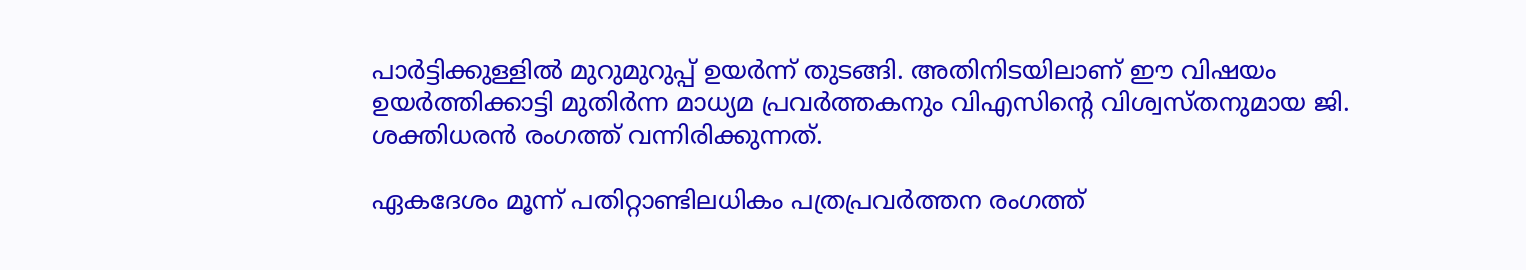പാർട്ടിക്കുള്ളിൽ മുറുമുറുപ്പ് ഉയർന്ന് തുടങ്ങി. അതിനിടയിലാണ് ഈ വിഷയം ഉയർത്തിക്കാട്ടി മുതിർന്ന മാധ്യമ പ്രവർത്തകനും വിഎസിൻ്റെ വിശ്വസ്തനുമായ ജി. ശക്തിധരൻ രംഗത്ത് വന്നിരിക്കുന്നത്.

ഏകദേശം മൂന്ന് പതിറ്റാണ്ടിലധികം പത്രപ്രവർത്തന രംഗത്ത്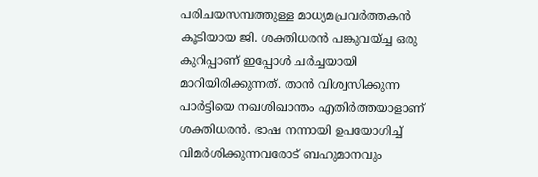പരിചയസമ്പത്തുള്ള മാധ്യമപ്രവർത്തകൻ കൂടിയായ ജി. ശക്തിധരൻ പങ്കുവയ്ച്ച ഒരു കുറിപ്പാണ് ഇപ്പോൾ ചർച്ചയായി മാറിയിരിക്കുന്നത്. താൻ വിശ്വസിക്കുന്ന പാർട്ടിയെ നഖശിഖാന്തം എതിർത്തയാളാണ് ശക്തിധരൻ. ഭാഷ നന്നായി ഉപയോഗിച്ച് വിമർശിക്കുന്നവരോട് ബഹുമാനവും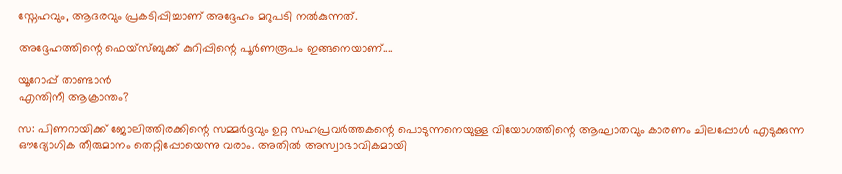സ്നേഹവും, ആദരവും പ്രകടിപ്പിച്ചാണ് അദ്ദേഹം മറുപടി നൽകുന്നത്.

അദ്ദേഹത്തിന്റെ ഫെയ്സ്ബുക്ക് കുറിപ്പിന്റെ പൂർണരൂപം ഇങ്ങനെയാണ്....

യൂറോപ്പ് താണ്ടാൻ
എന്തിനീ ആക്രാന്തം?

സ: പിണറായിക്ക് ജോലിത്തിരക്കിന്റെ സമ്മർദ്ദവും ഉറ്റ സഹപ്രവർത്തകന്റെ പൊടുന്നനെയുള്ള വിയോഗത്തിന്റെ ആഘാതവും കാരണം ചിലപ്പോൾ എടുക്കുന്ന ഔദ്യോഗിക തീരുമാനം തെറ്റിപ്പോയെന്നു വരാം. അതിൽ അസ്വാഭാവികമായി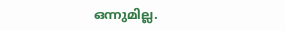ഒന്നുമില്ല.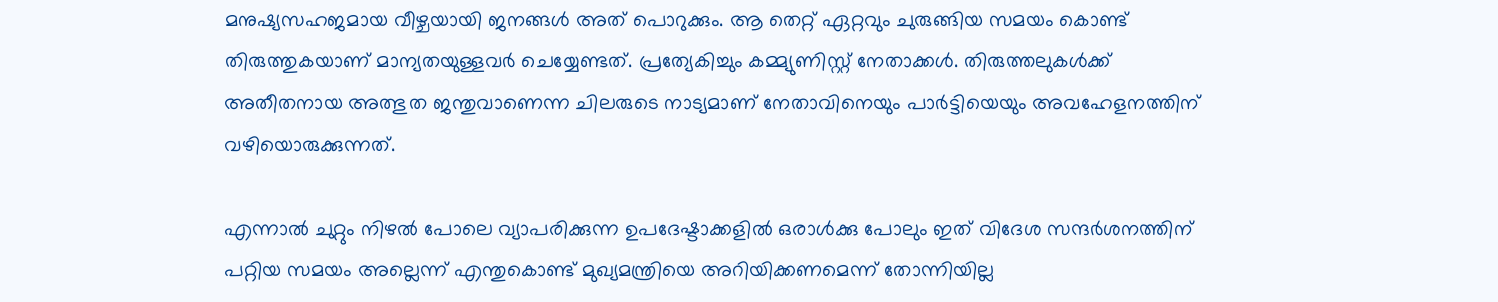മനുഷ്യസഹജമായ വീഴ്ചയായി ജനങ്ങൾ അത് പൊറുക്കും. ആ തെറ്റ് ഏറ്റവും ചുരുങ്ങിയ സമയം കൊണ്ട് തിരുത്തുകയാണ് മാന്യതയുള്ളവർ ചെയ്യേണ്ടത്. പ്രത്യേകിച്ചും കമ്മ്യുണിസ്റ്റ് നേതാക്കൾ. തിരുത്തലുകൾക്ക് അതീതനായ അത്ഭുത ജന്തുവാണെന്ന ചിലരുടെ നാട്യമാണ്‌ നേതാവിനെയും പാർട്ടിയെയും അവഹേളനത്തിന് വഴിയൊരുക്കുന്നത്.

എന്നാൽ ചുറ്റും നിഴൽ പോലെ വ്യാപരിക്കുന്ന ഉപദേഷ്ടാക്കളിൽ ഒരാൾക്കു പോലും ഇത് വിദേശ സന്ദർശനത്തിന് പറ്റിയ സമയം അല്ലെന്ന് എന്തുകൊണ്ട് മുഖ്യമന്ത്രിയെ അറിയിക്കണമെന്ന് തോന്നിയില്ല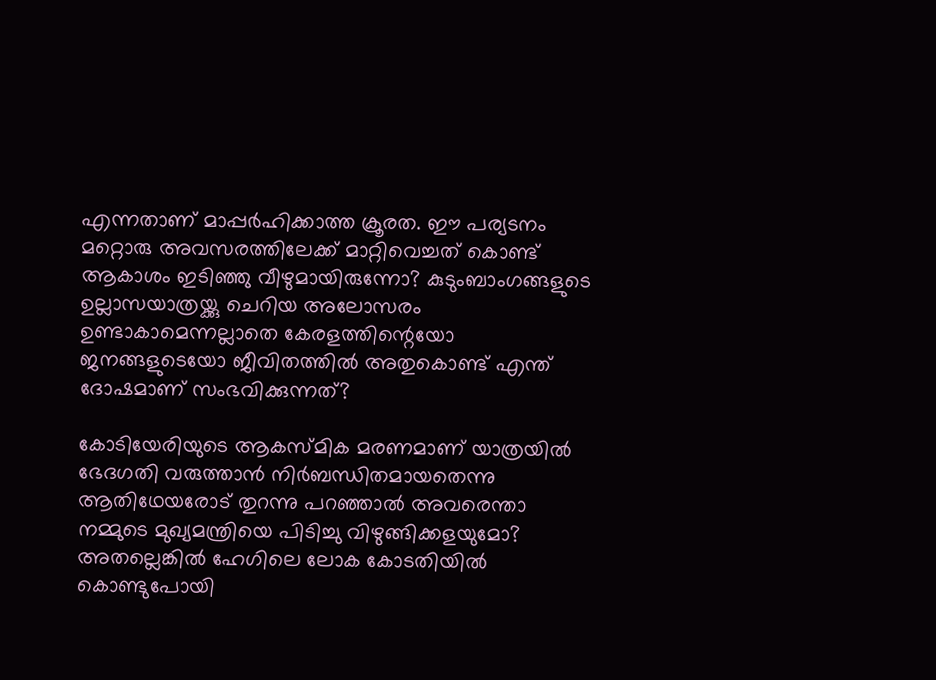എന്നതാണ് മാപ്പർഹിക്കാത്ത ക്രൂരത. ഈ പര്യടനം മറ്റൊരു അവസരത്തിലേക്ക് മാറ്റിവെച്ചത് കൊണ്ട് ആകാശം ഇടിഞ്ഞു വീഴുമായിരുന്നോ? കുടുംബാംഗങ്ങളുടെ ഉല്ലാസയാത്രയ്ക്കു ചെറിയ അലോസരം ഉണ്ടാകാമെന്നല്ലാതെ കേരളത്തിന്റെയോ ജനങ്ങളുടെയോ ജീവിതത്തിൽ അതുകൊണ്ട് എന്ത് ദോഷമാണ് സംഭവിക്കുന്നത്?

കോടിയേരിയുടെ ആകസ്മിക മരണമാണ് യാത്രയിൽ ഭേദഗതി വരുത്താൻ നിർബന്ധിതമായതെന്നു ആതിഥേയരോട് തുറന്നു പറഞ്ഞാൽ അവരെന്താ നമ്മുടെ മുഖ്യമന്ത്രിയെ പിടിച്ചു വിഴുങ്ങിക്കളയുമോ? അതല്ലെങ്കിൽ ഹേഗിലെ ലോക കോടതിയിൽ കൊണ്ടുപോയി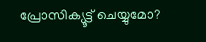പ്രോസിക്യൂട്ട് ചെയ്യുമോ?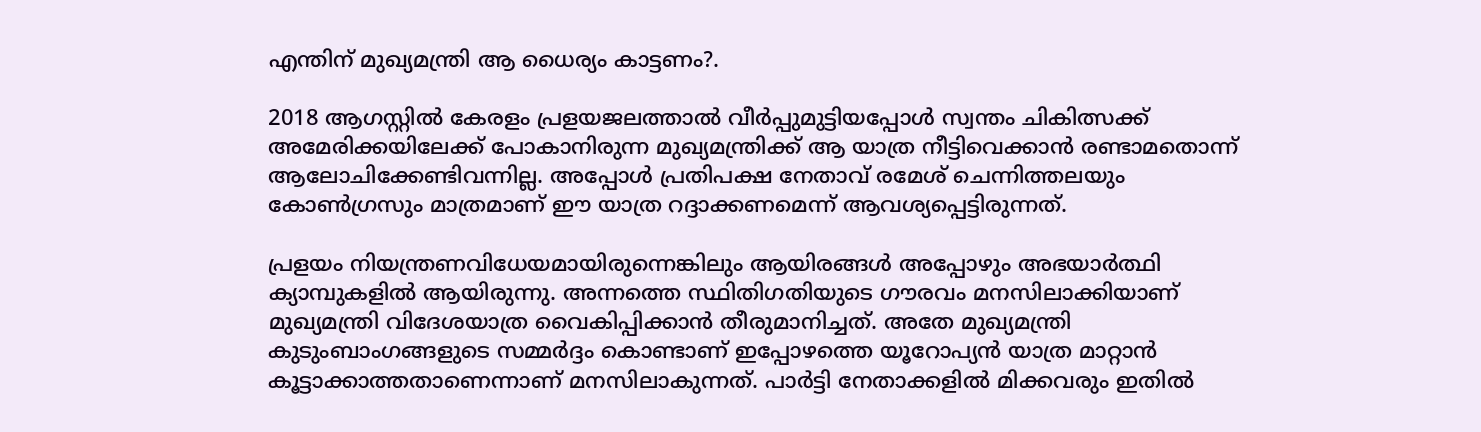എന്തിന് മുഖ്യമന്ത്രി ആ ധൈര്യം കാട്ടണം?.

2018 ആഗസ്റ്റിൽ കേരളം പ്രളയജലത്താൽ വീർപ്പുമുട്ടിയപ്പോൾ സ്വന്തം ചികിത്സക്ക് അമേരിക്കയിലേക്ക് പോകാനിരുന്ന മുഖ്യമന്ത്രിക്ക് ആ യാത്ര നീട്ടിവെക്കാൻ രണ്ടാമതൊന്ന് ആലോചിക്കേണ്ടിവന്നില്ല. അപ്പോൾ പ്രതിപക്ഷ നേതാവ് രമേശ് ചെന്നിത്തലയും കോൺഗ്രസും മാത്രമാണ് ഈ യാത്ര റദ്ദാക്കണമെന്ന് ആവശ്യപ്പെട്ടിരുന്നത്.

പ്രളയം നിയന്ത്രണവിധേയമായിരുന്നെങ്കിലും ആയിരങ്ങൾ അപ്പോഴും അഭയാർത്ഥി ക്യാമ്പുകളിൽ ആയിരുന്നു. അന്നത്തെ സ്ഥിതിഗതിയുടെ ഗൗരവം മനസിലാക്കിയാണ് മുഖ്യമന്ത്രി വിദേശയാത്ര വൈകിപ്പിക്കാൻ തീരുമാനിച്ചത്. അതേ മുഖ്യമന്ത്രി കുടുംബാംഗങ്ങളുടെ സമ്മർദ്ദം കൊണ്ടാണ് ഇപ്പോഴത്തെ യൂറോപ്യൻ യാത്ര മാറ്റാൻ കൂട്ടാക്കാത്തതാണെന്നാണ് മനസിലാകുന്നത്. പാർട്ടി നേതാക്കളിൽ മിക്കവരും ഇതിൽ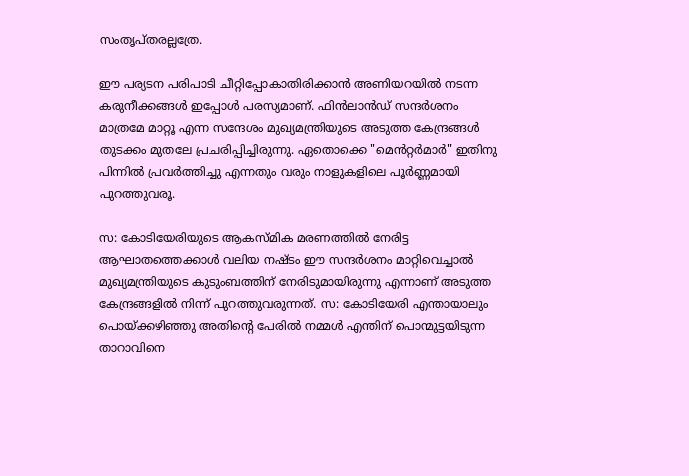സംതൃപ്തരല്ലത്രേ.

ഈ പര്യടന പരിപാടി ചീറ്റിപ്പോകാതിരിക്കാൻ അണിയറയിൽ നടന്ന കരുനീക്കങ്ങൾ ഇപ്പോൾ പരസ്യമാണ്. ഫിൻലാൻഡ്‌ സന്ദർശനം മാത്രമേ മാറ്റൂ എന്ന സന്ദേശം മുഖ്യമന്ത്രിയുടെ അടുത്ത കേന്ദ്രങ്ങൾ തുടക്കം മുതലേ പ്രചരിപ്പിച്ചിരുന്നു. ഏതൊക്കെ "മെൻറ്റർമാർ" ഇതിനു പിന്നിൽ പ്രവർത്തിച്ചു എന്നതും വരും നാളുകളിലെ പൂർണ്ണമായി പുറത്തുവരൂ.

സ: കോടിയേരിയുടെ ആകസ്മിക മരണത്തിൽ നേരിട്ട ആഘാതത്തെക്കാൾ വലിയ നഷ്ടം ഈ സന്ദർശനം മാറ്റിവെച്ചാൽ മുഖ്യമന്ത്രിയുടെ കുടുംബത്തിന് നേരിടുമായിരുന്നു എന്നാണ് അടുത്ത കേന്ദ്രങ്ങളിൽ നിന്ന് പുറത്തുവരുന്നത്. സ: കോടിയേരി എന്തായാലും പൊയ്ക്കഴിഞ്ഞു അതിന്റെ പേരിൽ നമ്മൾ എന്തിന് പൊന്മുട്ടയിടുന്ന താറാവിനെ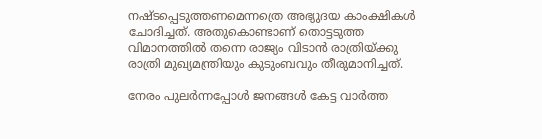നഷ്ടപ്പെടുത്തണമെന്നത്രെ അഭ്യുദയ കാംക്ഷികൾ ചോദിച്ചത്. അതുകൊണ്ടാണ് തൊട്ടടുത്ത വിമാനത്തിൽ തന്നെ രാജ്യം വിടാൻ രാത്രിയ്ക്കു രാത്രി മുഖ്യമന്ത്രിയും കുടുംബവും തീരുമാനിച്ചത്.

നേരം പുലർന്നപ്പോൾ ജനങ്ങൾ കേട്ട വാർത്ത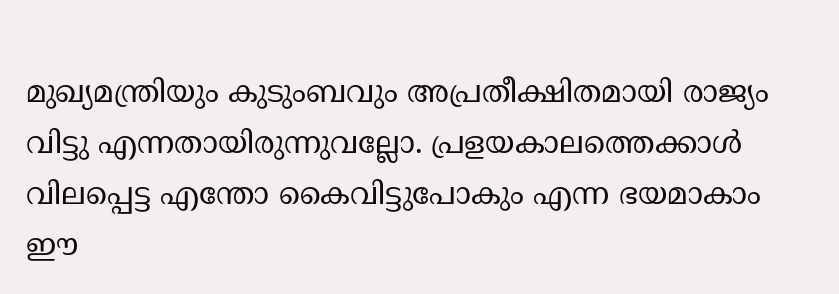മുഖ്യമന്ത്രിയും കുടുംബവും അപ്രതീക്ഷിതമായി രാജ്യം വിട്ടു എന്നതായിരുന്നുവല്ലോ. പ്രളയകാലത്തെക്കാൾ വിലപ്പെട്ട എന്തോ കൈവിട്ടുപോകും എന്ന ഭയമാകാം ഈ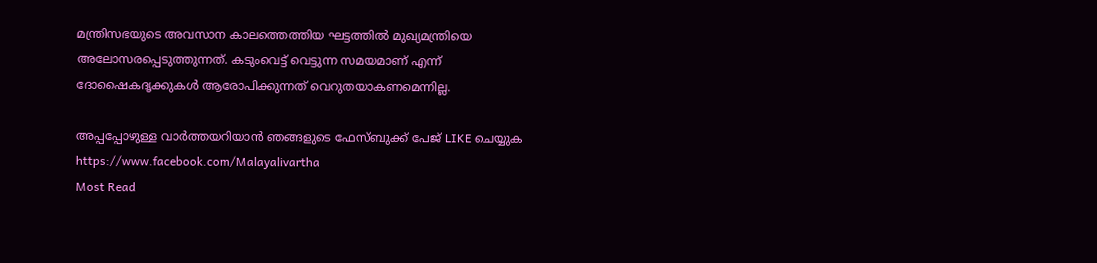മന്ത്രിസഭയുടെ അവസാന കാലത്തെത്തിയ ഘട്ടത്തിൽ മുഖ്യമന്ത്രിയെ അലോസരപ്പെടുത്തുന്നത്. കടുംവെട്ട്‌ വെട്ടുന്ന സമയമാണ് എന്ന് ദോഷൈകദൃക്കുകൾ ആരോപിക്കുന്നത് വെറുതയാകണമെന്നില്ല.

അപ്പപ്പോഴുള്ള വാര്‍ത്തയറിയാന്‍ ഞങ്ങളുടെ ഫേസ്‌ബുക്ക്‌ പേജ് LIKE ചെയ്യുക
https://www.facebook.com/Malayalivartha
Most Read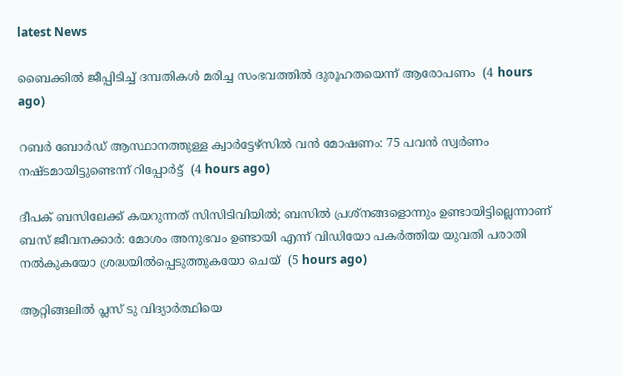latest News

ബൈക്കില്‍ ജീപ്പിടിച്ച് ദമ്പതികള്‍ മരിച്ച സംഭവത്തില്‍ ദുരൂഹതയെന്ന് ആരോപണം  (4 hours ago)

റബര്‍ ബോര്‍ഡ് ആസ്ഥാനത്തുള്ള ക്വാര്‍ട്ടേഴ്‌സില്‍ വന്‍ മോഷണം: 75 പവന്‍ സ്വര്‍ണം നഷ്ടമായിട്ടുണ്ടെന്ന് റിപ്പോര്‍ട്ട്  (4 hours ago)

ദീപക് ബസിലേക്ക് കയറുന്നത് സിസിടിവിയില്‍; ബസില്‍ പ്രശ്‌നങ്ങളൊന്നും ഉണ്ടായിട്ടില്ലെന്നാണ് ബസ് ജീവനക്കാര്‍: മോശം അനുഭവം ഉണ്ടായി എന്ന് വിഡിയോ പകര്‍ത്തിയ യുവതി പരാതി നല്‍കുകയോ ശ്രദ്ധയില്‍പ്പെടുത്തുകയോ ചെയ്  (5 hours ago)

ആറ്റിങ്ങലില്‍ പ്ലസ് ടു വിദ്യാര്‍ത്ഥിയെ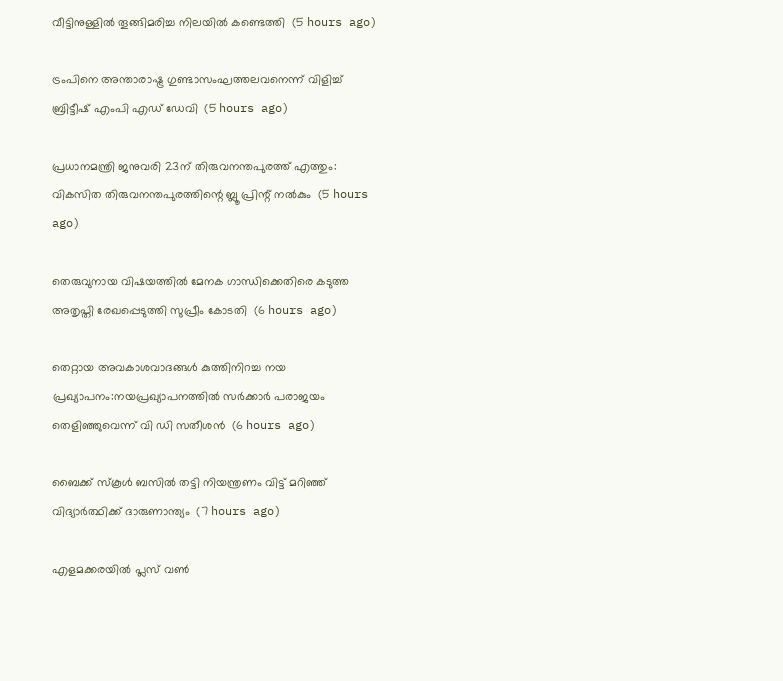വീട്ടിനുള്ളില്‍ തൂങ്ങിമരിച്ച നിലയില്‍ കണ്ടെത്തി  (5 hours ago)

ട്രംപിനെ അന്താരാഷ്ട്ര ഗുണ്ടാസംഘത്തലവനെന്ന് വിളിച്ച് ബ്രിട്ടീഷ് എംപി എഡ് ഡേവി  (5 hours ago)

പ്രധാനമന്ത്രി ജനുവരി 23ന് തിരുവനന്തപുരത്ത് എത്തും: വികസിത തിരുവനന്തപുരത്തിന്റെ ബ്ലൂ പ്രിന്റ് നല്‍കും  (5 hours ago)

തെരുവുനായ വിഷയത്തില്‍ മേനക ഗാന്ധിക്കെതിരെ കടുത്ത അതൃപ്തി രേഖപ്പെടുത്തി സുപ്രീം കോടതി  (6 hours ago)

തെറ്റായ അവകാശവാദങ്ങള്‍ കുത്തിനിറച്ച നയ പ്രഖ്യാപനം:നയപ്രഖ്യാപനത്തില്‍ സര്‍ക്കാര്‍ പരാജയം തെളിഞ്ഞുവെന്ന് വി ഡി സതീശന്‍  (6 hours ago)

ബൈക്ക് സ്‌കൂള്‍ ബസില്‍ തട്ടി നിയന്ത്രണം വിട്ട് മറിഞ്ഞ് വിദ്യാര്‍ത്ഥിക്ക് ദാരുണാന്ത്യം  (7 hours ago)

എളമക്കരയില്‍ പ്ലസ് വണ്‍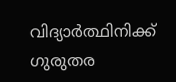വിദ്യാര്‍ത്ഥിനിക്ക് ഗുരുതര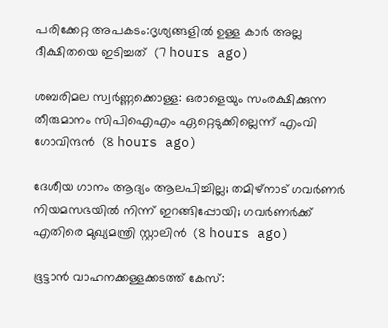പരിക്കേറ്റ അപകടം:ദൃശ്യങ്ങളില്‍ ഉള്ള കാര്‍ അല്ല ദീക്ഷിതയെ ഇടിച്ചത്  (7 hours ago)

ശബരിമല സ്വര്‍ണ്ണക്കൊള്ള: ഒരാളെയും സംരക്ഷിക്കുന്ന തീരുമാനം സിപിഐഎം ഏറ്റെടുക്കില്ലെന്ന് എംവി ഗോവിന്ദന്‍  (8 hours ago)

ദേശീയ ഗാനം ആദ്യം ആലപിച്ചില്ല; തമിഴ്‌നാട് ഗവര്‍ണര്‍ നിയമസഭയില്‍ നിന്ന് ഇറങ്ങിപ്പോയി; ഗവര്‍ണര്‍ക്ക് എതിരെ മുഖ്യമന്ത്രി സ്റ്റാലിന്‍  (8 hours ago)

ഭൂട്ടാന്‍ വാഹനക്കള്ളക്കടത്ത് കേസ്: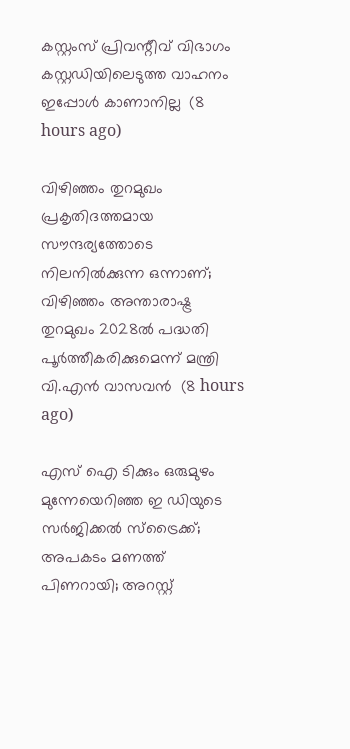കസ്റ്റംസ് പ്രിവന്റീവ് വിഭാഗം കസ്റ്റഡിയിലെടുത്ത വാഹനം ഇപ്പോള്‍ കാണാനില്ല  (8 hours ago)

വിഴിഞ്ഞം തുറമുഖം പ്രകൃതിദത്തമായ സൗന്ദര്യത്തോടെ നിലനിൽക്കുന്ന ഒന്നാണ്; വിഴിഞ്ഞം അന്താരാഷ്ട്ര തുറമുഖം 2028ൽ പദ്ധതി പൂർത്തീകരിക്കുമെന്ന് മന്ത്രി വി.എൻ വാസവൻ  (8 hours ago)

എസ് ഐ ടിക്കും ഒരുമുഴം മുന്നേയെറിഞ്ഞ ഇ ഡിയുടെ സര്‍ജിക്കല്‍ സ്‌ട്രൈക്ക്; അപകടം മണത്ത് പിണറായി; അറസ്റ്റ്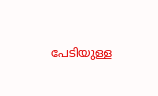പേടിയുള്ള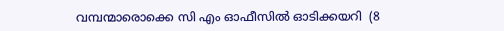വമ്പന്മാരൊക്കെ സി എം ഓഫീസില്‍ ഓടിക്കയറി  (8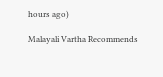hours ago)

Malayali Vartha Recommends